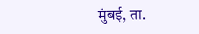मुंबई, ता.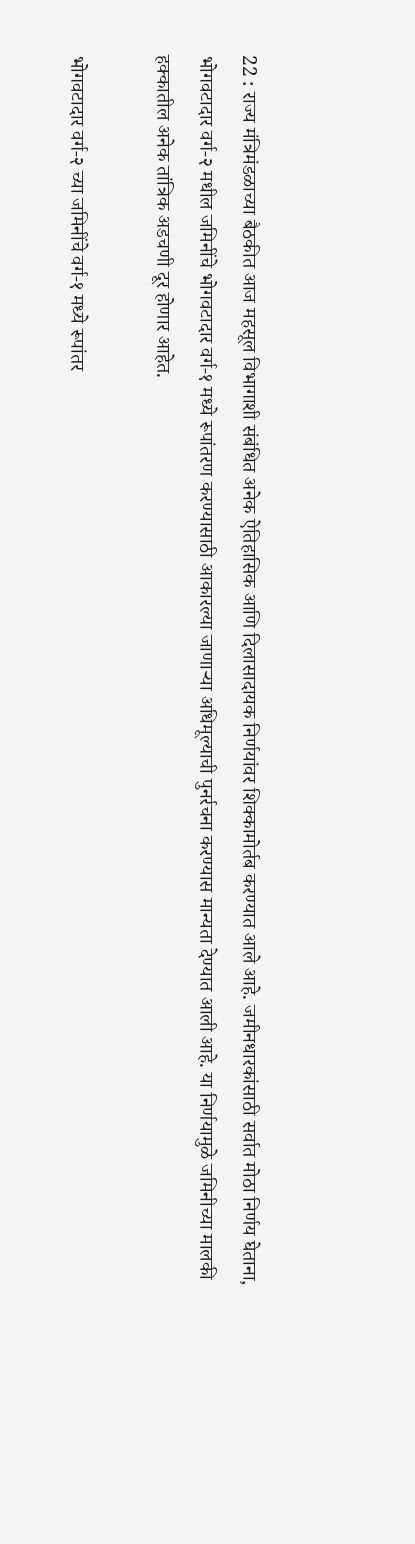22 : राज्य मंत्रिमंडळाच्या बैठकीत आज महसूल विभागाशी संबंधित अनेक ऐतिहासिक आणि दिलासादायक निर्णयांवर शिक्कामोर्तब करण्यात आले आहे. जमीनधारकांसाठी सर्वात मोठा निर्णय घेताना, भोगवटादार वर्ग-२ मधील जमिनींचे भोगवटादार वर्ग-१ मध्ये रूपांतरण करण्यासाठी आकारल्या जाणाऱ्या अधिमूल्याची पुनर्रचना करण्यास मान्यता देण्यात आली आहे. या निर्णयामुळे जमिनीच्या मालकी हक्कातील अनेक तांत्रिक अडचणी दूर होणार आहेत.

भोगवटादार वर्ग-२ च्या जमिनींचे वर्ग-१ मध्ये रूपांतर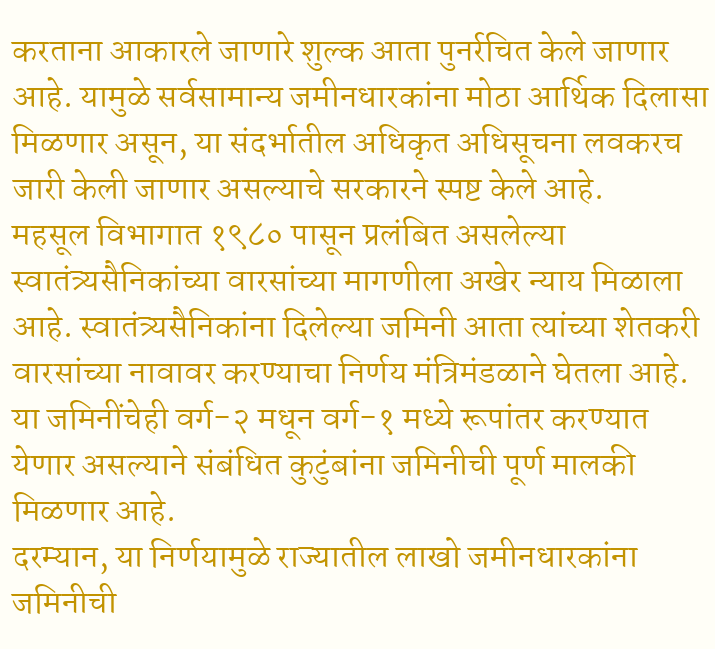करताना आकारले जाणारे शुल्क आता पुनर्रचित केले जाणार आहे. यामुळे सर्वसामान्य जमीनधारकांना मोठा आर्थिक दिलासा मिळणार असून, या संदर्भातील अधिकृत अधिसूचना लवकरच जारी केली जाणार असल्याचे सरकारने स्पष्ट केले आहे.
महसूल विभागात १९८० पासून प्रलंबित असलेल्या स्वातंत्र्यसैनिकांच्या वारसांच्या मागणीला अखेर न्याय मिळाला आहे. स्वातंत्र्यसैनिकांना दिलेल्या जमिनी आता त्यांच्या शेतकरी वारसांच्या नावावर करण्याचा निर्णय मंत्रिमंडळाने घेतला आहे. या जमिनींचेही वर्ग-२ मधून वर्ग-१ मध्ये रूपांतर करण्यात येणार असल्याने संबंधित कुटुंबांना जमिनीची पूर्ण मालकी मिळणार आहे.
दरम्यान, या निर्णयामुळे राज्यातील लाखो जमीनधारकांना जमिनीची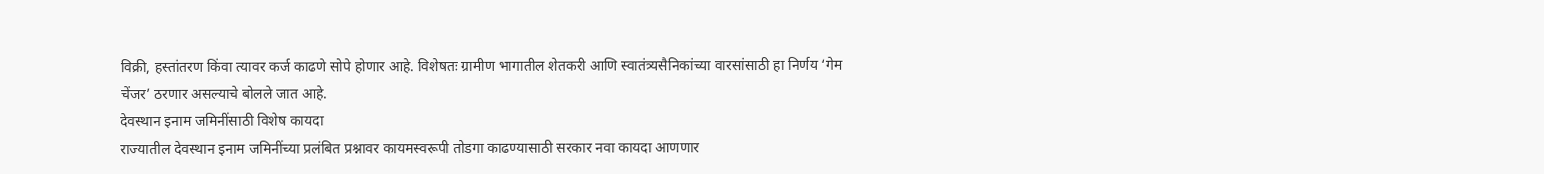विक्री, हस्तांतरण किंवा त्यावर कर्ज काढणे सोपे होणार आहे. विशेषतः ग्रामीण भागातील शेतकरी आणि स्वातंत्र्यसैनिकांच्या वारसांसाठी हा निर्णय ‘गेम चेंजर’ ठरणार असल्याचे बोलले जात आहे.
देवस्थान इनाम जमिनींसाठी विशेष कायदा
राज्यातील देवस्थान इनाम जमिनींच्या प्रलंबित प्रश्नावर कायमस्वरूपी तोडगा काढण्यासाठी सरकार नवा कायदा आणणार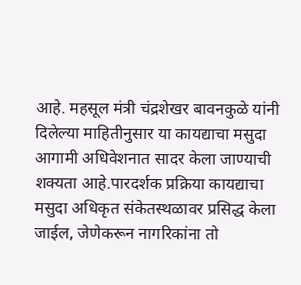आहे. महसूल मंत्री चंद्रशेखर बावनकुळे यांनी दिलेल्या माहितीनुसार या कायद्याचा मसुदा आगामी अधिवेशनात सादर केला जाण्याची शक्यता आहे.पारदर्शक प्रक्रिया कायद्याचा मसुदा अधिकृत संकेतस्थळावर प्रसिद्ध केला जाईल, जेणेकरून नागरिकांना तो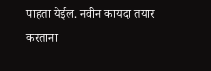पाहता येईल. नवीन कायदा तयार करताना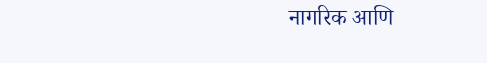नागरिक आणि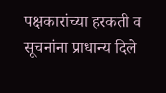पक्षकारांच्या हरकती व सूचनांना प्राधान्य दिले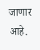जाणार आहे.